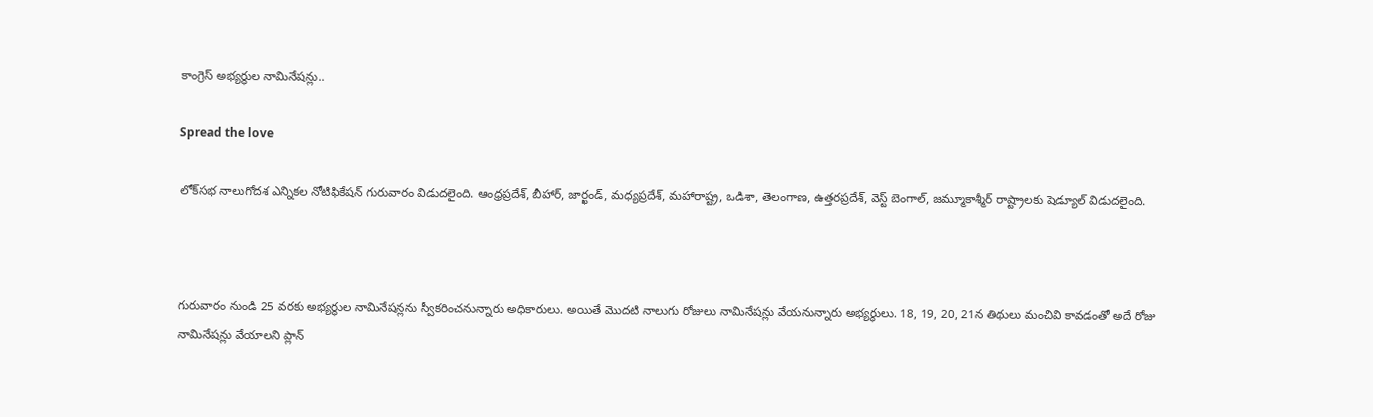కాంగ్రెస్ అభ్యర్థుల నామినేషన్లు..

Spread the love

లోక్‌సభ నాలుగోదశ ఎన్నికల నోటిఫికేషన్ గురువారం విడుదలైంది. ఆంధ్రప్రదేశ్, బీహార్, జార్ఖండ్, మధ్యప్రదేశ్, మహారాష్ట్ర, ఒడిశా, తెలంగాణ, ఉత్తరప్రదేశ్, వెస్ట్ బెంగాల్, జమ్మూకాశ్మీర్ రాష్ట్రాలకు షెడ్యూల్ విడుదలైంది.



గురువారం నుండి 25 వరకు అభ్యర్థుల నామినేషన్లను స్వీకరించనున్నారు అధికారులు. అయితే మొదటి నాలుగు రోజులు నామినేషన్లు వేయనున్నారు అభ్యర్థులు. 18, 19, 20, 21న తిథులు మంచివి కావడంతో అదే రోజు నామినేషన్లు వేయాలని ప్లాన్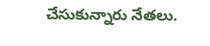చేసుకున్నారు నేతలు.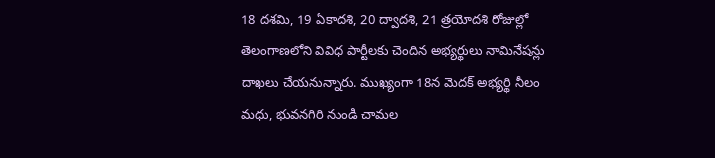18 దశమి, 19 ఏకాదశి, 20 ద్వాదశి, 21 త్రయోదశి రోజుల్లో తెలంగాణలోని వివిధ పార్టీలకు చెందిన అభ్యర్థులు నామినేషన్లు దాఖలు చేయనున్నారు. ముఖ్యంగా 18న మెదక్ అభ్యర్థి నీలం మధు, భువనగిరి నుండి చామల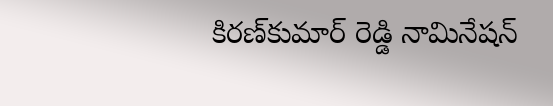కిరణ్‌కుమార్ రెడ్డి నామినేషన్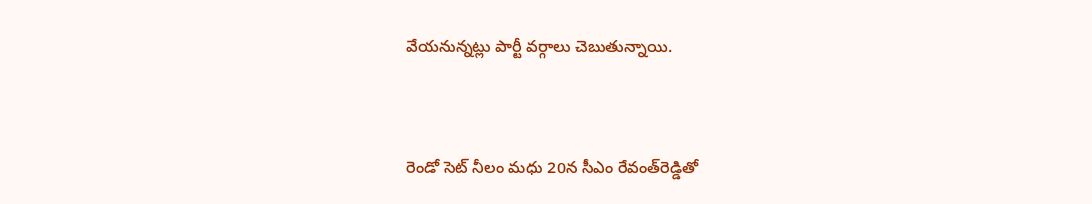వేయనున్నట్లు పార్టీ వర్గాలు చెబుతున్నాయి.



రెండో సెట్ నీలం మధు 20న సీఎం రేవంత్‌రెడ్డి‌తో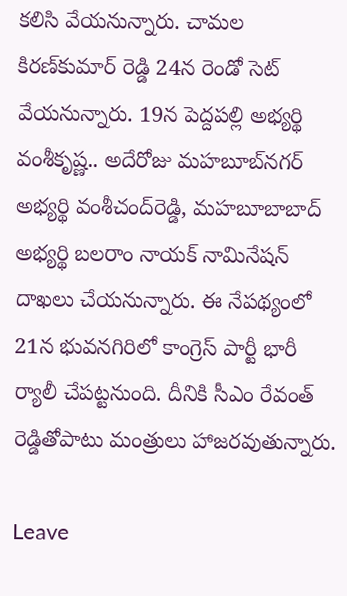కలిసి వేయనున్నారు. చామల కిరణ్‌కుమార్ రెడ్డి 24న రెండో సెట్ వేయనున్నారు. 19న పెద్దపల్లి అభ్యర్థి వంశీ‌కృష్ణ.. అదేరోజు మహబూబ్‌నగర్ అభ్యర్థి వంశీచంద్‌రెడ్డి, మహబూబాబాద్ అభ్యర్థి బలరాం నాయక్ నామినేషన్ దాఖలు చేయనున్నారు. ఈ నేపథ్యంలో 21న భువనగిరిలో కాంగ్రెస్ పార్టీ భారీ ర్యాలీ చేపట్టనుంది. దీనికి సీఎం రేవంత్ రెడ్డితోపాటు మంత్రులు హాజరవుతున్నారు.

Leave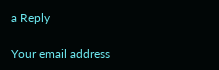a Reply

Your email address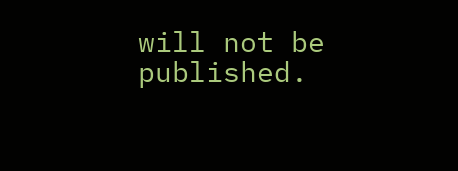will not be published.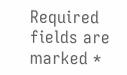Required fields are marked *